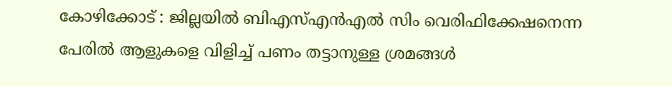കോഴിക്കോട് : ജില്ലയിൽ ബിഎസ്എൻഎൽ സിം വെരിഫിക്കേഷനെന്ന പേരിൽ ആളുകളെ വിളിച്ച് പണം തട്ടാനുള്ള ശ്രമങ്ങൾ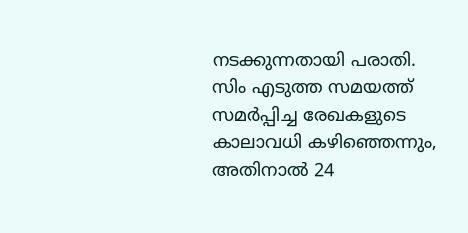നടക്കുന്നതായി പരാതി. സിം എടുത്ത സമയത്ത് സമർപ്പിച്ച രേഖകളുടെ കാലാവധി കഴിഞ്ഞെന്നും, അതിനാൽ 24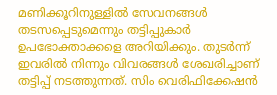മണിക്കൂറിനുള്ളിൽ സേവനങ്ങൾ തടസപ്പെടുമെന്നും തട്ടിപ്പുകാർ ഉപഭോക്താക്കളെ അറിയിക്കും. തുടർന്ന് ഇവരിൽ നിന്നും വിവരങ്ങൾ ശേഖരിച്ചാണ് തട്ടിപ്പ് നടത്തുന്നത്. സിം വെരിഫിക്കേഷൻ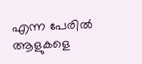എന്ന പേരിൽ ആളുകളെ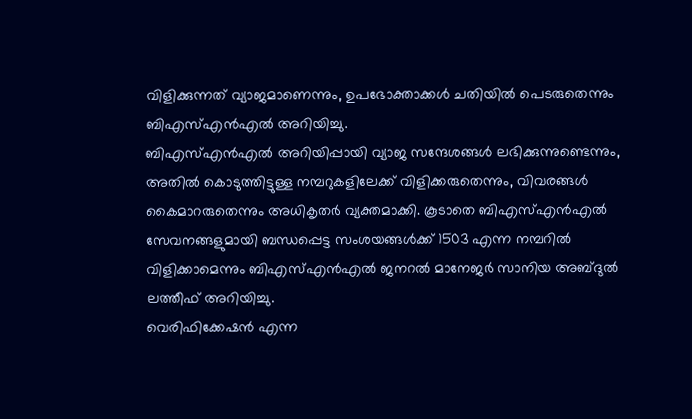വിളിക്കുന്നത് വ്യാജമാണെന്നും, ഉപഭോക്താക്കൾ ചതിയിൽ പെടരുതെന്നും ബിഎസ്എൻഎൽ അറിയിച്ചു.
ബിഎസ്എൻഎൽ അറിയിപ്പായി വ്യാജ സന്ദേശങ്ങൾ ലഭിക്കുന്നുണ്ടെന്നും, അതിൽ കൊടുത്തിട്ടുള്ള നമ്പറുകളിലേക്ക് വിളിക്കരുതെന്നും, വിവരങ്ങൾ കൈമാറരുതെന്നും അധികൃതർ വ്യക്തമാക്കി. കൂടാതെ ബിഎസ്എൻഎൽ സേവനങ്ങളുമായി ബന്ധപ്പെട്ട സംശയങ്ങൾക്ക് 1503 എന്ന നമ്പറിൽ വിളിക്കാമെന്നും ബിഎസ്എൻഎൽ ജനറൽ മാനേജർ സാനിയ അബ്ദുൽ ലത്തീഫ് അറിയിച്ചു.
വെരിഫിക്കേഷൻ എന്ന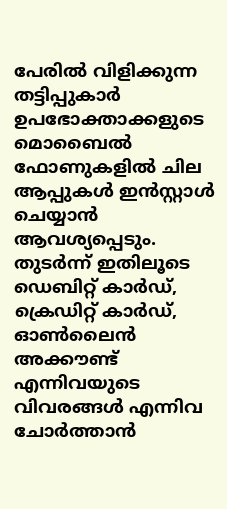പേരിൽ വിളിക്കുന്ന തട്ടിപ്പുകാർ ഉപഭോക്താക്കളുടെ മൊബൈൽ ഫോണുകളിൽ ചില ആപ്പുകൾ ഇൻസ്റ്റാൾ ചെയ്യാൻ ആവശ്യപ്പെടും. തുടർന്ന് ഇതിലൂടെ ഡെബിറ്റ് കാർഡ്, ക്രെഡിറ്റ് കാർഡ്, ഓൺലൈൻ അക്കൗണ്ട് എന്നിവയുടെ വിവരങ്ങൾ എന്നിവ ചോർത്താൻ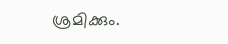ശ്രമിക്കും.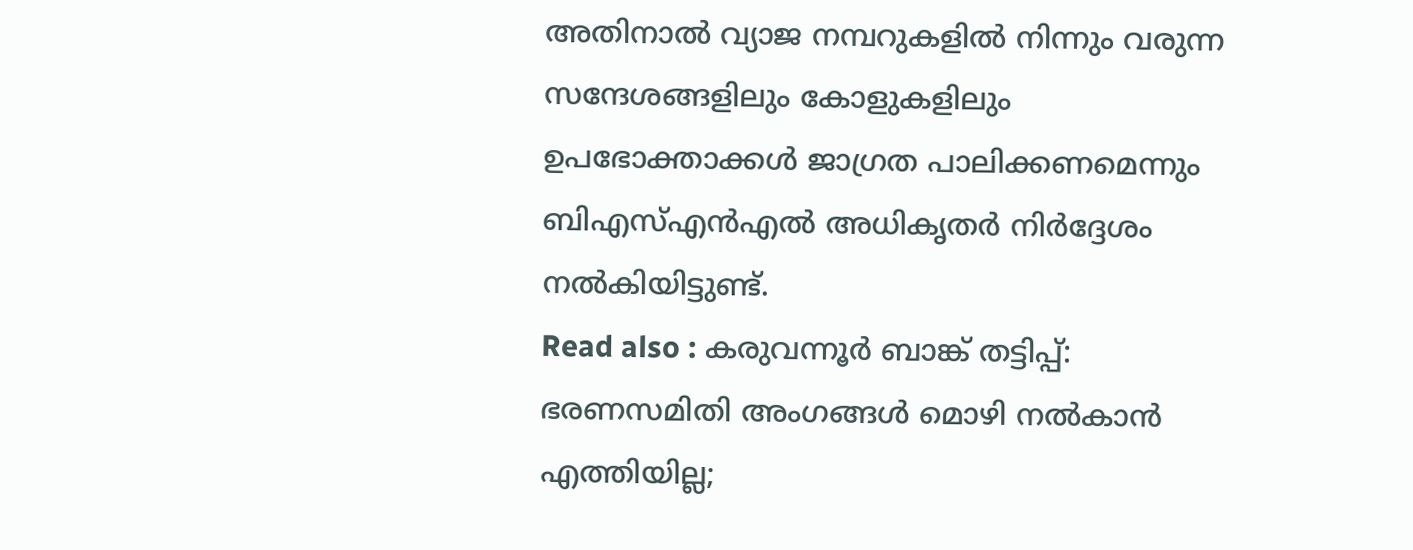അതിനാൽ വ്യാജ നമ്പറുകളിൽ നിന്നും വരുന്ന സന്ദേശങ്ങളിലും കോളുകളിലും ഉപഭോക്താക്കൾ ജാഗ്രത പാലിക്കണമെന്നും ബിഎസ്എൻഎൽ അധികൃതർ നിർദ്ദേശം നൽകിയിട്ടുണ്ട്.
Read also : കരുവന്നൂർ ബാങ്ക് തട്ടിപ്പ്: ഭരണസമിതി അംഗങ്ങൾ മൊഴി നൽകാൻ എത്തിയില്ല;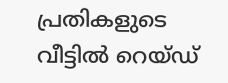പ്രതികളുടെ വീട്ടിൽ റെയ്ഡ്